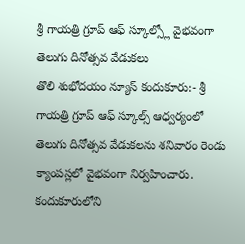శ్రీ గాయత్రి గ్రూప్ ఆఫ్ స్కూల్స్లో వైభవంగా తెలుగు దినోత్సవ వేడుకలు
తొలి శుభోదయం న్యూస్ కందుకూరు:- శ్రీ గాయత్రి గ్రూప్ ఆఫ్ స్కూల్స్ ఆధ్వర్యంలో తెలుగు దినోత్సవ వేడుకలను శనివారం రెండు క్యాంపస్లలో వైభవంగా నిర్వహించారు. కందుకూరులోని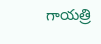గాయత్రి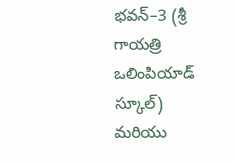భవన్–3 (శ్రీ గాయత్రి ఒలింపియాడ్ స్కూల్) మరియు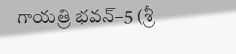గాయత్రి భవన్–5 (శ్రీ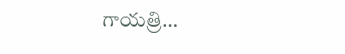గాయత్రి…